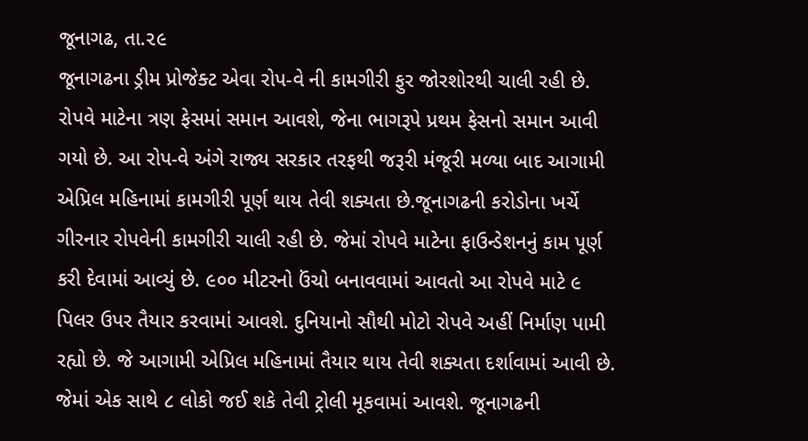જૂનાગઢ, તા.૨૯
જૂનાગઢના ડ્રીમ પ્રોજેક્ટ એવા રોપ-વે ની કામગીરી ફુર જોરશોરથી ચાલી રહી છે. રોપવે માટેના ત્રણ ફેસમાં સમાન આવશે, જેના ભાગરૂપે પ્રથમ ફેસનો સમાન આવી ગયો છે. આ રોપ-વે અંગે રાજ્ય સરકાર તરફથી જરૂરી મંજૂરી મળ્યા બાદ આગામી એપ્રિલ મહિનામાં કામગીરી પૂર્ણ થાય તેવી શક્યતા છે.જૂનાગઢની કરોડોના ખર્ચે ગીરનાર રોપવેની કામગીરી ચાલી રહી છે. જેમાં રોપવે માટેના ફાઉન્ડેશનનું કામ પૂર્ણ કરી દેવામાં આવ્યું છે. ૯૦૦ મીટરનો ઉંચો બનાવવામાં આવતો આ રોપવે માટે ૯ પિલર ઉપર તૈયાર કરવામાં આવશે. દુનિયાનો સૌથી મોટો રોપવે અહીં નિર્માણ પામી રહ્યો છે. જે આગામી એપ્રિલ મહિનામાં તૈયાર થાય તેવી શક્યતા દર્શાવામાં આવી છે. જેમાં એક સાથે ૮ લોકો જઈ શકે તેવી ટ્રોલી મૂકવામાં આવશે. જૂનાગઢની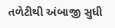તળેટીથી અંબાજી સુધી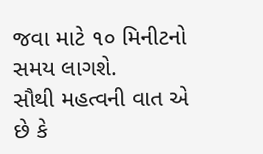જવા માટે ૧૦ મિનીટનો સમય લાગશે.
સૌથી મહત્વની વાત એ છે કે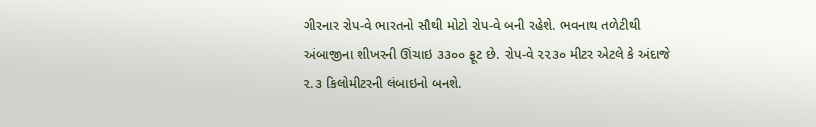ગીરનાર રોપ-વે ભારતનો સૌથી મોટો રોપ-વે બની રહેશે. ભવનાથ તળેટીથી અંબાજીના શીખરની ઊંચાઇ ૩૩૦૦ ફૂટ છે. રોપ-વે ૨૨૩૦ મીટર એટલે કે અંદાજે ૨.૩ કિલોમીટરની લંબાઇનો બનશે.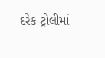દરેક ટ્રોલીમાં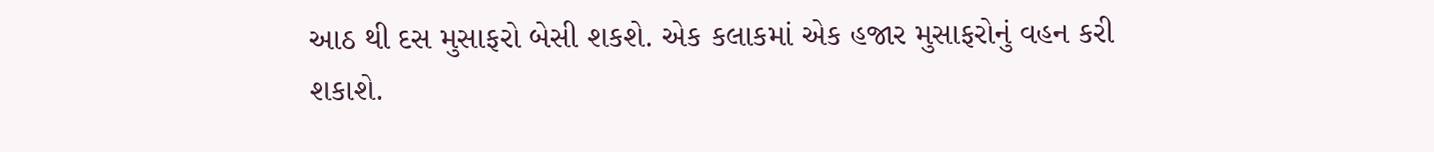આઠ થી દસ મુસાફરો બેસી શકશે. એક કલાકમાં એક હજાર મુસાફરોનું વહન કરી શકાશે.